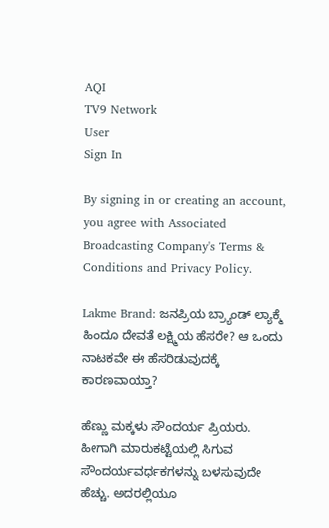AQI
TV9 Network
User
Sign In

By signing in or creating an account, you agree with Associated Broadcasting Company's Terms & Conditions and Privacy Policy.

Lakme Brand: ಜನಪ್ರಿಯ ಬ್ರ್ಯಾಂಡ್ ಲ್ಯಾಕ್ಮೆ ಹಿಂದೂ ದೇವತೆ ಲಕ್ಷ್ಮಿಯ ಹೆಸರೇ? ಆ ಒಂದು ನಾಟಕವೇ ಈ ಹೆಸರಿಡುವುದಕ್ಕೆ ಕಾರಣವಾಯ್ತಾ?

ಹೆಣ್ಣು ಮಕ್ಕಳು ಸೌಂದರ್ಯ ಪ್ರಿಯರು. ಹೀಗಾಗಿ ಮಾರುಕಟ್ಟೆಯಲ್ಲಿ ಸಿಗುವ ಸೌಂದರ್ಯವರ್ಧಕಗಳನ್ನು ಬಳಸುವುದೇ ಹೆಚ್ಚು. ಅದರಲ್ಲಿಯೂ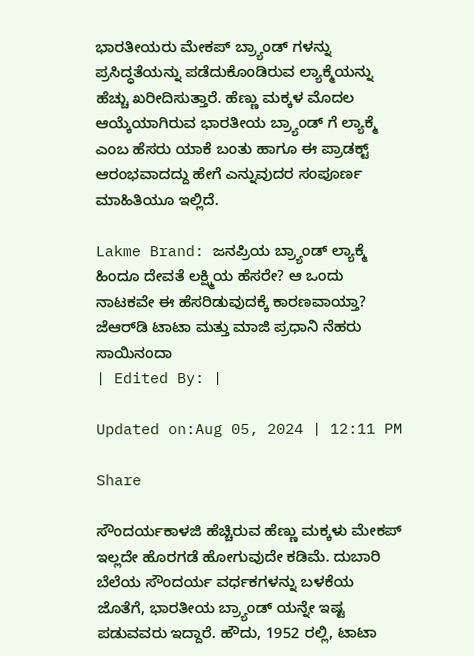ಭಾರತೀಯರು ಮೇಕಪ್‌ ಬ್ರ್ಯಾಂಡ್ ಗಳನ್ನು ಪ್ರಸಿದ್ಧತೆಯನ್ನು ಪಡೆದುಕೊಂಡಿರುವ ಲ್ಯಾಕ್ಮೆಯನ್ನು ಹೆಚ್ಚು ಖರೀದಿಸುತ್ತಾರೆ. ಹೆಣ್ಣು ಮಕ್ಕಳ ಮೊದಲ ಆಯ್ಕೆಯಾಗಿರುವ ಭಾರತೀಯ ಬ್ರ್ಯಾಂಡ್ ಗೆ ಲ್ಯಾಕ್ಮೆ ಎಂಬ ಹೆಸರು ಯಾಕೆ ಬಂತು ಹಾಗೂ ಈ ಪ್ರಾಡಕ್ಟ್ ಆರಂಭವಾದದ್ದು ಹೇಗೆ ಎನ್ನುವುದರ ಸಂಪೂರ್ಣ ಮಾಹಿತಿಯೂ ಇಲ್ಲಿದೆ.

Lakme Brand: ಜನಪ್ರಿಯ ಬ್ರ್ಯಾಂಡ್ ಲ್ಯಾಕ್ಮೆ ಹಿಂದೂ ದೇವತೆ ಲಕ್ಷ್ಮಿಯ ಹೆಸರೇ? ಆ ಒಂದು ನಾಟಕವೇ ಈ ಹೆಸರಿಡುವುದಕ್ಕೆ ಕಾರಣವಾಯ್ತಾ?
ಜೆಆರ್‌ಡಿ ಟಾಟಾ ಮತ್ತು ಮಾಜಿ ಪ್ರಧಾನಿ ನೆಹರು
ಸಾಯಿನಂದಾ
| Edited By: |

Updated on:Aug 05, 2024 | 12:11 PM

Share

ಸೌಂದರ್ಯಕಾಳಜಿ ಹೆಚ್ಚಿರುವ ಹೆಣ್ಣು ಮಕ್ಕಳು ಮೇಕಪ್ ಇಲ್ಲದೇ ಹೊರಗಡೆ ಹೋಗುವುದೇ ಕಡಿಮೆ. ದುಬಾರಿ ಬೆಲೆಯ ಸೌಂದರ್ಯ ವರ್ಧಕಗಳನ್ನು ಬಳಕೆಯ ಜೊತೆಗೆ, ಭಾರತೀಯ ಬ್ರ್ಯಾಂಡ್ ಯನ್ನೇ ಇಷ್ಟ ಪಡುವವರು ಇದ್ದಾರೆ. ಹೌದು, 1952 ರಲ್ಲಿ, ಟಾಟಾ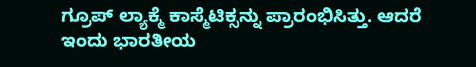ಗ್ರೂಪ್ ಲ್ಯಾಕ್ಮೆ ಕಾಸ್ಮೆಟಿಕ್ಸನ್ನು ಪ್ರಾರಂಭಿಸಿತ್ತು. ಆದರೆ ಇಂದು ಭಾರತೀಯ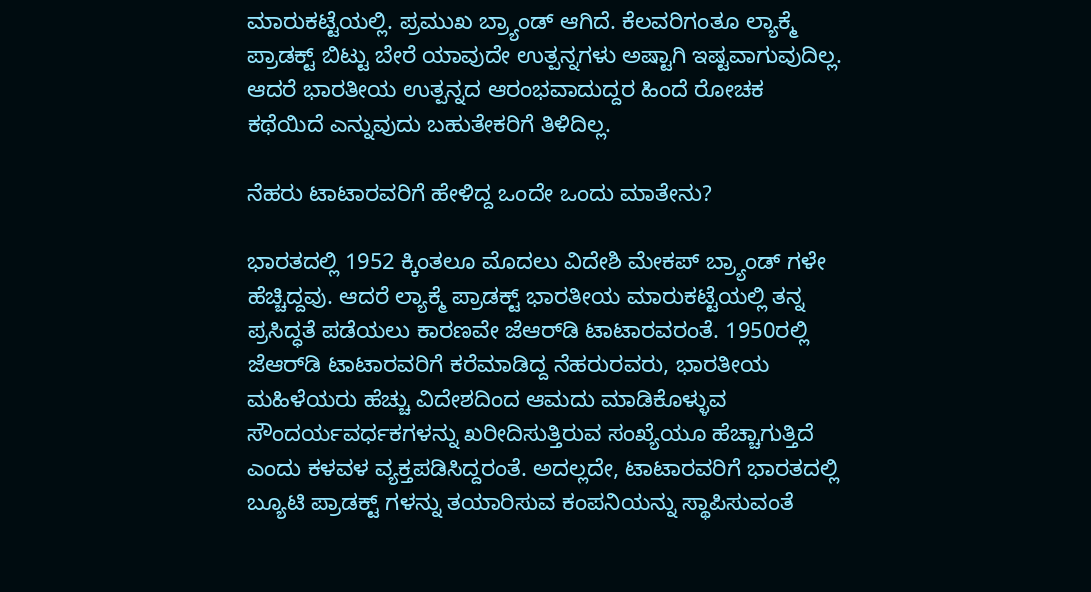ಮಾರುಕಟ್ಟೆಯಲ್ಲಿ. ಪ್ರಮುಖ ಬ್ರ್ಯಾಂಡ್ ಆಗಿದೆ. ಕೆಲವರಿಗಂತೂ ಲ್ಯಾಕ್ಮೆ ಪ್ರಾಡಕ್ಟ್ ಬಿಟ್ಟು ಬೇರೆ ಯಾವುದೇ ಉತ್ಪನ್ನಗಳು ಅಷ್ಟಾಗಿ ಇಷ್ಟವಾಗುವುದಿಲ್ಲ. ಆದರೆ ಭಾರತೀಯ ಉತ್ಪನ್ನದ ಆರಂಭವಾದುದ್ದರ ಹಿಂದೆ ರೋಚಕ ಕಥೆಯಿದೆ ಎನ್ನುವುದು ಬಹುತೇಕರಿಗೆ ತಿಳಿದಿಲ್ಲ.

ನೆಹರು ಟಾಟಾರವರಿಗೆ ಹೇಳಿದ್ದ ಒಂದೇ ಒಂದು ಮಾತೇನು?

ಭಾರತದಲ್ಲಿ 1952 ಕ್ಕಿಂತಲೂ ಮೊದಲು ವಿದೇಶಿ ಮೇಕಪ್ ಬ್ರ್ಯಾಂಡ್ ಗಳೇ ಹೆಚ್ಚಿದ್ದವು. ಆದರೆ ಲ್ಯಾಕ್ಮೆ ಪ್ರಾಡಕ್ಟ್ ಭಾರತೀಯ ಮಾರುಕಟ್ಟೆಯಲ್ಲಿ ತನ್ನ ಪ್ರಸಿದ್ಧತೆ ಪಡೆಯಲು ಕಾರಣವೇ ಜೆಆರ್‌ಡಿ ಟಾಟಾರವರಂತೆ. 1950ರಲ್ಲಿ ಜೆಆರ್‌ಡಿ ಟಾಟಾರವರಿಗೆ ಕರೆಮಾಡಿದ್ದ ನೆಹರುರವರು, ಭಾರತೀಯ ಮಹಿಳೆಯರು ಹೆಚ್ಚು ವಿದೇಶದಿಂದ ಆಮದು ಮಾಡಿಕೊಳ್ಳುವ ಸೌಂದರ್ಯವರ್ಧಕಗಳನ್ನು ಖರೀದಿಸುತ್ತಿರುವ ಸಂಖ್ಯೆಯೂ ಹೆಚ್ಚಾಗುತ್ತಿದೆ ಎಂದು ಕಳವಳ ವ್ಯಕ್ತಪಡಿಸಿದ್ದರಂತೆ. ಅದಲ್ಲದೇ, ಟಾಟಾರವರಿಗೆ ಭಾರತದಲ್ಲಿ ಬ್ಯೂಟಿ ಪ್ರಾಡಕ್ಟ್ ಗಳನ್ನು ತಯಾರಿಸುವ ಕಂಪನಿಯನ್ನು ಸ್ಥಾಪಿಸುವಂತೆ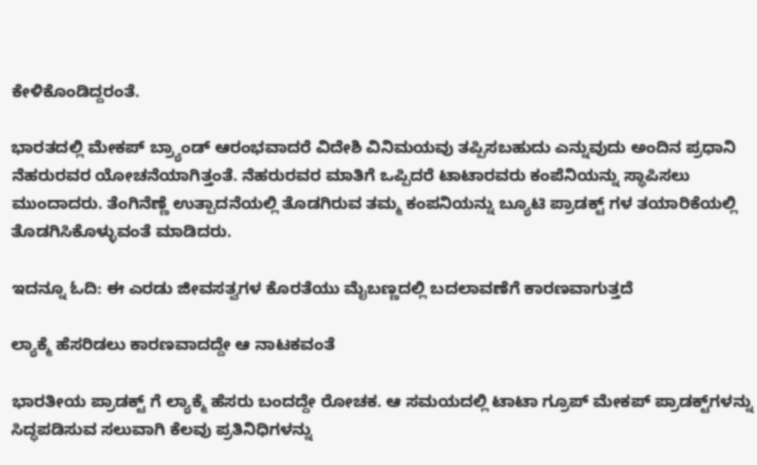ಕೇಳಿಕೊಂಡಿದ್ದರಂತೆ.

ಭಾರತದಲ್ಲಿ ಮೇಕಪ್ ಬ್ರ್ಯಾಂಡ್ ಆರಂಭವಾದರೆ ವಿದೇಶಿ ವಿನಿಮಯವು ತಪ್ಪಿಸಬಹುದು ಎನ್ನುವುದು ಅಂದಿನ ಪ್ರಧಾನಿ ನೆಹರುರವರ ಯೋಚನೆಯಾಗಿತ್ತಂತೆ. ನೆಹರುರವರ ಮಾತಿಗೆ ಒಪ್ಪಿದರೆ ಟಾಟಾರವರು ಕಂಪೆನಿಯನ್ನು ಸ್ಥಾಪಿಸಲು ಮುಂದಾದರು. ತೆಂಗಿನೆಣ್ಣೆ ಉತ್ಪಾದನೆಯಲ್ಲಿ ತೊಡಗಿರುವ ತಮ್ಮ ಕಂಪನಿಯನ್ನು ಬ್ಯೂಟಿ ಪ್ರಾಡಕ್ಟ್ ಗಳ ತಯಾರಿಕೆಯಲ್ಲಿ ತೊಡಗಿಸಿಕೊಳ್ಳುವಂತೆ ಮಾಡಿದರು.

ಇದನ್ನೂ ಓದಿ: ಈ ಎರಡು ಜೀವಸತ್ವಗಳ ಕೊರತೆಯು ಮೈಬಣ್ಣದಲ್ಲಿ ಬದಲಾವಣೆಗೆ ಕಾರಣವಾಗುತ್ತದೆ

ಲ್ಯಾಕ್ಮೆ ಹೆಸರಿಡಲು ಕಾರಣವಾದದ್ದೇ ಆ ನಾಟಕವಂತೆ

ಭಾರತೀಯ ಪ್ರಾಡಕ್ಟ್ ಗೆ ಲ್ಯಾಕ್ಮೆ ಹೆಸರು ಬಂದದ್ದೇ ರೋಚಕ. ಆ ಸಮಯದಲ್ಲಿ ಟಾಟಾ ಗ್ರೂಪ್‌ ಮೇಕಪ್‌ ಪ್ರಾಡಕ್ಟ್‌‌ಗಳನ್ನು ಸಿದ್ಧಪಡಿಸುವ ಸಲುವಾಗಿ ಕೆಲವು ಪ್ರತಿನಿಧಿಗಳನ್ನು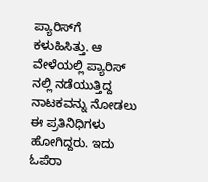ಪ್ಯಾರಿಸ್‌ಗೆ ಕಳುಹಿಸಿತ್ತು. ಆ ವೇಳೆಯಲ್ಲಿ ಪ್ಯಾರಿಸ್ ನಲ್ಲಿ ನಡೆಯುತ್ತಿದ್ದ ನಾಟಕವನ್ನು ನೋಡಲು ಈ ಪ್ರತಿನಿಧಿಗಳು ಹೋಗಿದ್ದರು. ಇದು ಓಪೆರಾ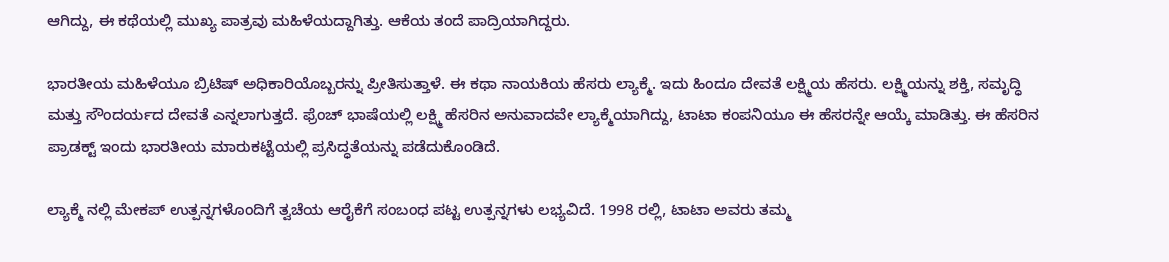ಆಗಿದ್ದು, ಈ ಕಥೆಯಲ್ಲಿ ಮುಖ್ಯ ಪಾತ್ರವು ಮಹಿಳೆಯದ್ದಾಗಿತ್ತು. ಆಕೆಯ ತಂದೆ ಪಾದ್ರಿಯಾಗಿದ್ದರು.

ಭಾರತೀಯ ಮಹಿಳೆಯೂ ಬ್ರಿಟಿಷ್ ಅಧಿಕಾರಿಯೊಬ್ಬರನ್ನು ಪ್ರೀತಿಸುತ್ತಾಳೆ. ಈ ಕಥಾ ನಾಯಕಿಯ ಹೆಸರು ಲ್ಯಾಕ್ಮೆ. ಇದು ಹಿಂದೂ ದೇವತೆ ಲಕ್ಷ್ಮಿಯ ಹೆಸರು. ಲಕ್ಷ್ಮಿಯನ್ನು ಶಕ್ತಿ, ಸಮೃದ್ಧಿ ಮತ್ತು ಸೌಂದರ್ಯದ ದೇವತೆ ಎನ್ನಲಾಗುತ್ತದೆ. ಫ್ರೆಂಚ್ ಭಾಷೆಯಲ್ಲಿ ಲಕ್ಷ್ಮಿ ಹೆಸರಿನ ಅನುವಾದವೇ ಲ್ಯಾಕ್ಮೆಯಾಗಿದ್ದು, ಟಾಟಾ ಕಂಪನಿಯೂ ಈ ಹೆಸರನ್ನೇ ಆಯ್ಕೆ ಮಾಡಿತ್ತು. ಈ ಹೆಸರಿನ ಪ್ರಾಡಕ್ಟ್ ಇಂದು ಭಾರತೀಯ ಮಾರುಕಟ್ಟೆಯಲ್ಲಿ ಪ್ರಸಿದ್ಧತೆಯನ್ನು ಪಡೆದುಕೊಂಡಿದೆ.

ಲ್ಯಾಕ್ಮೆ ನಲ್ಲಿ ಮೇಕಪ್ ಉತ್ಪನ್ನಗಳೊಂದಿಗೆ ತ್ವಚೆಯ ಆರೈಕೆಗೆ ಸಂಬಂಧ ಪಟ್ಟ ಉತ್ಪನ್ನಗಳು ಲಭ್ಯವಿದೆ. 1998 ರಲ್ಲಿ, ಟಾಟಾ ಅವರು ತಮ್ಮ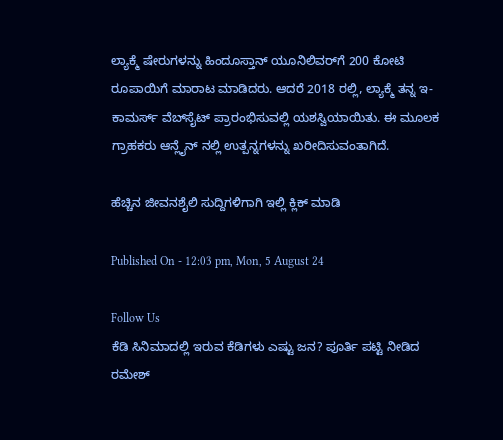ಲ್ಯಾಕ್ಮೆ ಷೇರುಗಳನ್ನು ಹಿಂದೂಸ್ತಾನ್ ಯೂನಿಲಿವರ್‌ಗೆ 200 ಕೋಟಿ ರೂಪಾಯಿಗೆ ಮಾರಾಟ ಮಾಡಿದರು. ಆದರೆ 2018 ರಲ್ಲಿ, ಲ್ಯಾಕ್ಮೆ ತನ್ನ ಇ-ಕಾಮರ್ಸ್ ವೆಬ್‌ಸೈಟ್ ಪ್ರಾರಂಭಿಸುವಲ್ಲಿ ಯಶಸ್ವಿಯಾಯಿತು. ಈ ಮೂಲಕ ಗ್ರಾಹಕರು ಆನ್ಲೈನ್ ನಲ್ಲಿ ಉತ್ಪನ್ನಗಳನ್ನು ಖರೀದಿಸುವಂತಾಗಿದೆ.

ಹೆಚ್ಚಿನ ಜೀವನಶೈಲಿ ಸುದ್ದಿಗಳಿಗಾಗಿ ಇಲ್ಲಿ ಕ್ಲಿಕ್ ಮಾಡಿ

Published On - 12:03 pm, Mon, 5 August 24

Follow Us
ಕೆಡಿ ಸಿನಿಮಾದಲ್ಲಿ ಇರುವ ಕೆಡಿಗಳು ಎಷ್ಟು ಜನ? ಪೂರ್ತಿ ಪಟ್ಟಿ ನೀಡಿದ ರಮೇಶ್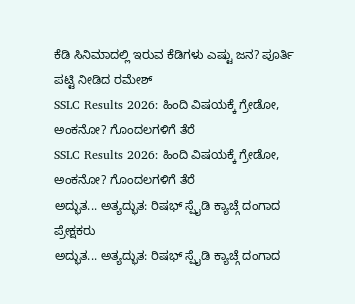ಕೆಡಿ ಸಿನಿಮಾದಲ್ಲಿ ಇರುವ ಕೆಡಿಗಳು ಎಷ್ಟು ಜನ? ಪೂರ್ತಿ ಪಟ್ಟಿ ನೀಡಿದ ರಮೇಶ್
SSLC Results 2026: ಹಿಂದಿ ವಿಷಯಕ್ಕೆ ಗ್ರೇಡೋ, ಅಂಕನೋ? ಗೊಂದಲಗಳಿಗೆ ತೆರೆ
SSLC Results 2026: ಹಿಂದಿ ವಿಷಯಕ್ಕೆ ಗ್ರೇಡೋ, ಅಂಕನೋ? ಗೊಂದಲಗಳಿಗೆ ತೆರೆ
ಅದ್ಭುತ... ಅತ್ಯದ್ಭುತ: ರಿಷಭ್ ಸ್ಪೈಡಿ ಕ್ಯಾಚ್ಗೆ ದಂಗಾದ ಪ್ರೇಕ್ಷಕರು
ಅದ್ಭುತ... ಅತ್ಯದ್ಭುತ: ರಿಷಭ್ ಸ್ಪೈಡಿ ಕ್ಯಾಚ್ಗೆ ದಂಗಾದ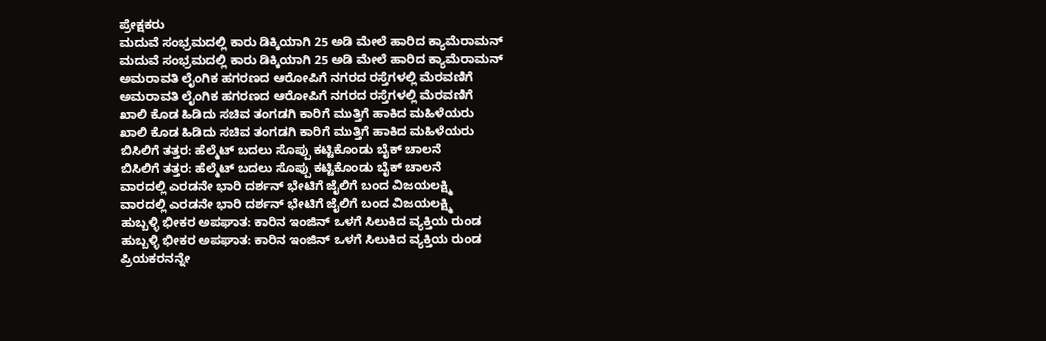ಪ್ರೇಕ್ಷಕರು
ಮದುವೆ ಸಂಭ್ರಮದಲ್ಲಿ ಕಾರು ಡಿಕ್ಕಿಯಾಗಿ 25 ಅಡಿ ಮೇಲೆ ಹಾರಿದ ಕ್ಯಾಮೆರಾಮನ್
ಮದುವೆ ಸಂಭ್ರಮದಲ್ಲಿ ಕಾರು ಡಿಕ್ಕಿಯಾಗಿ 25 ಅಡಿ ಮೇಲೆ ಹಾರಿದ ಕ್ಯಾಮೆರಾಮನ್
ಅಮರಾವತಿ ಲೈಂಗಿಕ ಹಗರಣದ ಆರೋಪಿಗೆ ನಗರದ ರಸ್ತೆಗಳಲ್ಲಿ ಮೆರವಣಿಗೆ
ಅಮರಾವತಿ ಲೈಂಗಿಕ ಹಗರಣದ ಆರೋಪಿಗೆ ನಗರದ ರಸ್ತೆಗಳಲ್ಲಿ ಮೆರವಣಿಗೆ
ಖಾಲಿ ಕೊಡ ಹಿಡಿದು ಸಚಿವ ತಂಗಡಗಿ ಕಾರಿಗೆ ಮುತ್ತಿಗೆ ಹಾಕಿದ ಮಹಿಳೆಯರು
ಖಾಲಿ ಕೊಡ ಹಿಡಿದು ಸಚಿವ ತಂಗಡಗಿ ಕಾರಿಗೆ ಮುತ್ತಿಗೆ ಹಾಕಿದ ಮಹಿಳೆಯರು
ಬಿಸಿಲಿಗೆ ತತ್ತರ: ಹೆಲ್ಮೆಟ್ ಬದಲು ಸೊಪ್ಪು ಕಟ್ಟಿಕೊಂಡು ಬೈಕ್ ಚಾಲನೆ
ಬಿಸಿಲಿಗೆ ತತ್ತರ: ಹೆಲ್ಮೆಟ್ ಬದಲು ಸೊಪ್ಪು ಕಟ್ಟಿಕೊಂಡು ಬೈಕ್ ಚಾಲನೆ
ವಾರದಲ್ಲಿ ಎರಡನೇ ಭಾರಿ ದರ್ಶನ್ ಭೇಟಿಗೆ ಜೈಲಿಗೆ ಬಂದ ವಿಜಯಲಕ್ಷ್ಮಿ
ವಾರದಲ್ಲಿ ಎರಡನೇ ಭಾರಿ ದರ್ಶನ್ ಭೇಟಿಗೆ ಜೈಲಿಗೆ ಬಂದ ವಿಜಯಲಕ್ಷ್ಮಿ
ಹುಬ್ಬಳ್ಳಿ ಭೀಕರ ಅಪಘಾತ: ಕಾರಿನ ಇಂಜಿನ್ ಒಳಗೆ ಸಿಲುಕಿದ ವ್ಯಕ್ತಿಯ ರುಂಡ
ಹುಬ್ಬಳ್ಳಿ ಭೀಕರ ಅಪಘಾತ: ಕಾರಿನ ಇಂಜಿನ್ ಒಳಗೆ ಸಿಲುಕಿದ ವ್ಯಕ್ತಿಯ ರುಂಡ
ಪ್ರಿಯಕರನನ್ನೇ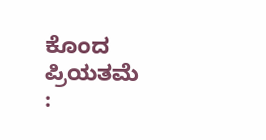ಕೊಂದ ಪ್ರಿಯತಮೆ :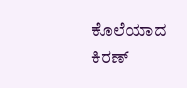ಕೊಲೆಯಾದ ಕಿರಣ್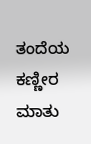ತಂದೆಯ ಕಣ್ಣೀರ ಮಾತು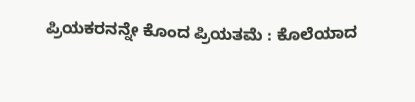ಪ್ರಿಯಕರನನ್ನೇ ಕೊಂದ ಪ್ರಿಯತಮೆ : ಕೊಲೆಯಾದ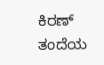ಕಿರಣ್ ತಂದೆಯ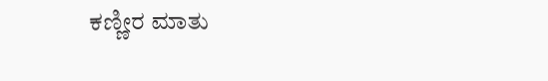ಕಣ್ಣೀರ ಮಾತು